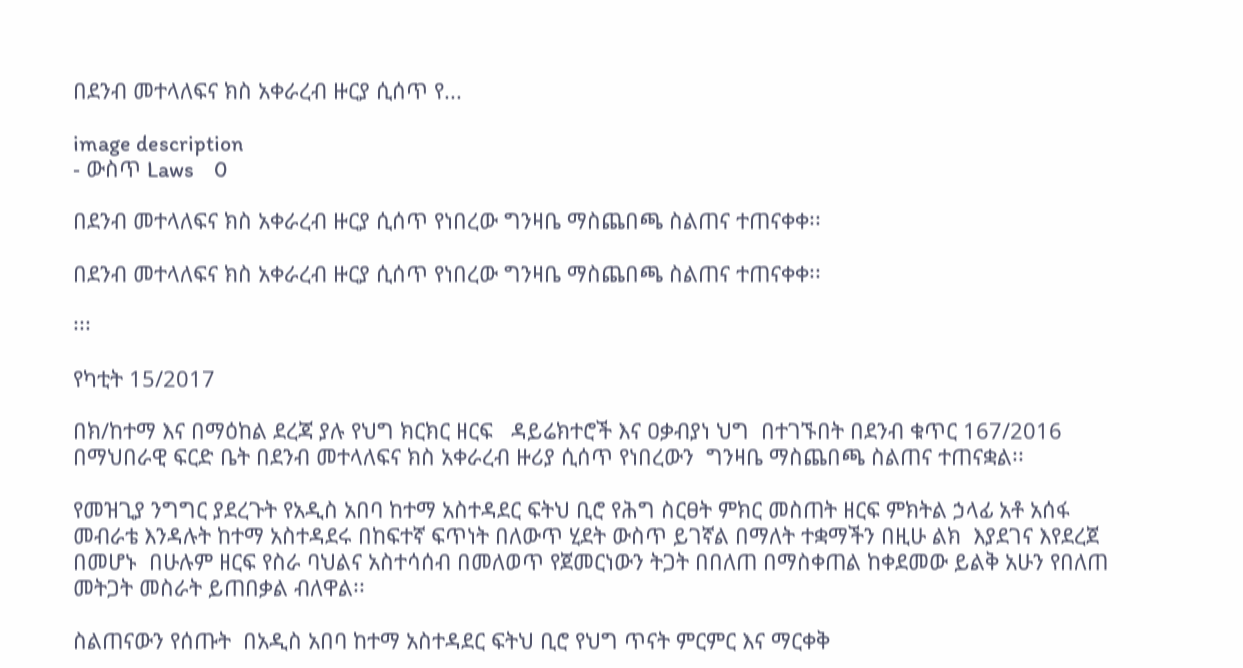በደንብ መተላለፍና ክስ አቀራረብ ዙርያ ሲሰጥ የ...

image description
- ውስጥ Laws    0

በደንብ መተላለፍና ክስ አቀራረብ ዙርያ ሲሰጥ የነበረው ግንዛቤ ማስጨበጫ ስልጠና ተጠናቀቀ፡፡

በደንብ መተላለፍና ክስ አቀራረብ ዙርያ ሲሰጥ የነበረው ግንዛቤ ማስጨበጫ ስልጠና ተጠናቀቀ፡፡

፡፡፡

የካቲት 15/2017

በክ/ከተማ እና በማዕከል ደረጃ ያሉ የህግ ክርክር ዘርፍ   ዳይሬክተሮች እና ዐቃብያነ ህግ  በተገኙበት በደንብ ቁጥር 167/2016 በማህበራዊ ፍርድ ቤት በደንብ መተላለፍና ክስ አቀራረብ ዙሪያ ሲሰጥ የነበረውን  ግንዛቤ ማስጨበጫ ስልጠና ተጠናቋል፡፡

የመዝጊያ ንግግር ያደረጉት የአዲስ አበባ ከተማ አስተዳደር ፍትህ ቢሮ የሕግ ስርፀት ምክር መስጠት ዘርፍ ምክትል ኃላፊ አቶ አሰፋ መብራቴ እንዳሉት ከተማ አስተዳደሩ በከፍተኛ ፍጥነት በለውጥ ሂደት ውስጥ ይገኛል በማለት ተቋማችን በዚሁ ልክ  እያደገና እየደረጀ በመሆኑ  በሁሉም ዘርፍ የስራ ባህልና አስተሳሰብ በመለወጥ የጀመርነውን ትጋት በበለጠ በማስቀጠል ከቀደመው ይልቅ አሁን የበለጠ መትጋት መስራት ይጠበቃል ብለዋል፡፡

ስልጠናውን የሰጡት  በአዲስ አበባ ከተማ አስተዳደር ፍትህ ቢሮ የህግ ጥናት ምርምር እና ማርቀቅ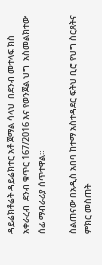ዳይሬክቶሬት ዳይሬክተር አቶ ጀማል ሳላህ  በደንብ መተላፍ ክስ አቀራረብ  ደንብ ቁጥር 167/2016 እና የወንጀል ህግ  አስመልክተው ሰፊ ማብራሪያ ሰጥተዋል።

ስልጠናው በአዲስ አበባ ከተማ አስተዳደር ፍትህ ቢሮ የህግ ስርጸትና ምክር መስጠት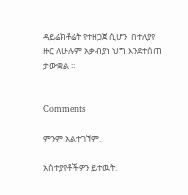ዳይሬክቶሬት የተዘጋጀ ሲሆን  በተለያየ ዙር ለሁሉም አቃብያነ ህግ እንደተሰጠ ታውቋል ፡፡


Comments

ምንም አልተገኘም.

አስተያየቶችዎን ይተዉት.